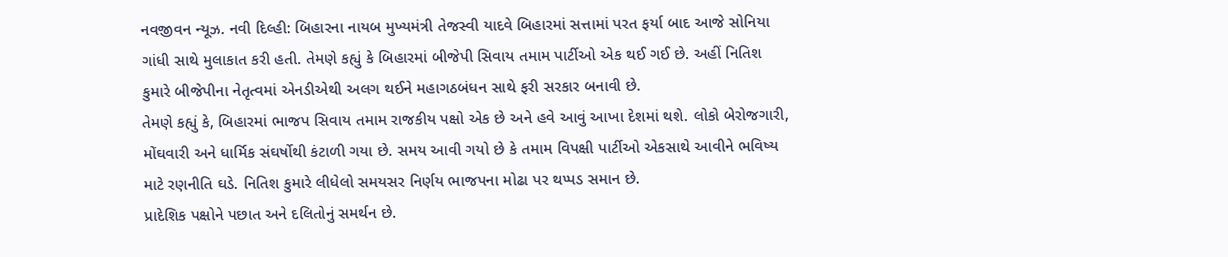નવજીવન ન્યૂઝ. નવી દિલ્હી: બિહારના નાયબ મુખ્યમંત્રી તેજસ્વી યાદવે બિહારમાં સત્તામાં પરત ફર્યા બાદ આજે સોનિયા ગાંધી સાથે મુલાકાત કરી હતી. તેમણે કહ્યું કે બિહારમાં બીજેપી સિવાય તમામ પાર્ટીઓ એક થઈ ગઈ છે. અહીં નિતિશ કુમારે બીજેપીના નેતૃત્વમાં એનડીએથી અલગ થઈને મહાગઠબંધન સાથે ફરી સરકાર બનાવી છે.
તેમણે કહ્યું કે, બિહારમાં ભાજપ સિવાય તમામ રાજકીય પક્ષો એક છે અને હવે આવું આખા દેશમાં થશે. લોકો બેરોજગારી, મોંઘવારી અને ધાર્મિક સંઘર્ષોથી કંટાળી ગયા છે. સમય આવી ગયો છે કે તમામ વિપક્ષી પાર્ટીઓ એકસાથે આવીને ભવિષ્ય માટે રણનીતિ ઘડે. નિતિશ કુમારે લીધેલો સમયસર નિર્ણય ભાજપના મોઢા પર થપ્પડ સમાન છે.
પ્રાદેશિક પક્ષોને પછાત અને દલિતોનું સમર્થન છે.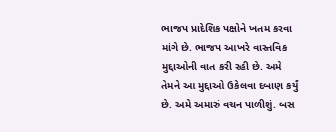ભાજપ પ્રાદેશિક પક્ષોને ખતમ કરવા માંગે છે. ભાજપ આખરે વાસ્તવિક મુદ્દાઓની વાત કરી રહી છે. અમે તેમને આ મુદ્દાઓ ઉકેલવા દબાણ કર્યું છે. અમે અમારું વચન પાળીશું. બસ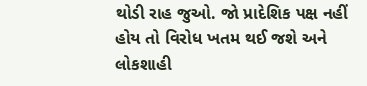થોડી રાહ જુઓ. જો પ્રાદેશિક પક્ષ નહીં હોય તો વિરોધ ખતમ થઈ જશે અને લોકશાહી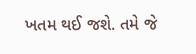ખતમ થઈ જશે. તમે જે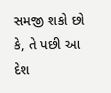સમજી શકો છો કે, તે પછી આ દેશ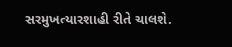સરમુખત્યારશાહી રીતે ચાલશે.